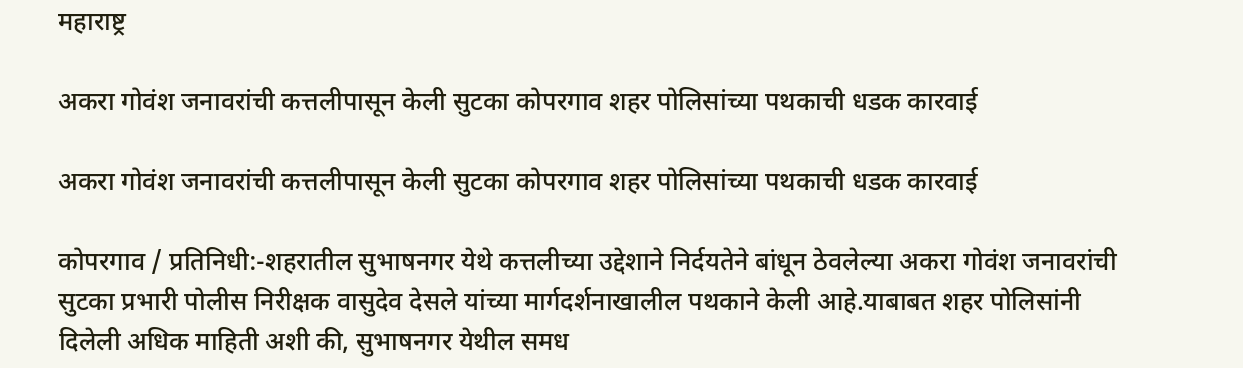महाराष्ट्र

अकरा गोवंश जनावरांची कत्तलीपासून केली सुटका कोपरगाव शहर पोलिसांच्या पथकाची धडक कारवाई

अकरा गोवंश जनावरांची कत्तलीपासून केली सुटका कोपरगाव शहर पोलिसांच्या पथकाची धडक कारवाई

कोपरगाव / प्रतिनिधी:-शहरातील सुभाषनगर येथे कत्तलीच्या उद्देशाने निर्दयतेने बांधून ठेवलेल्या अकरा गोवंश जनावरांची सुटका प्रभारी पोलीस निरीक्षक वासुदेव देसले यांच्या मार्गदर्शनाखालील पथकाने केली आहे.याबाबत शहर पोलिसांनी दिलेली अधिक माहिती अशी की, सुभाषनगर येथील समध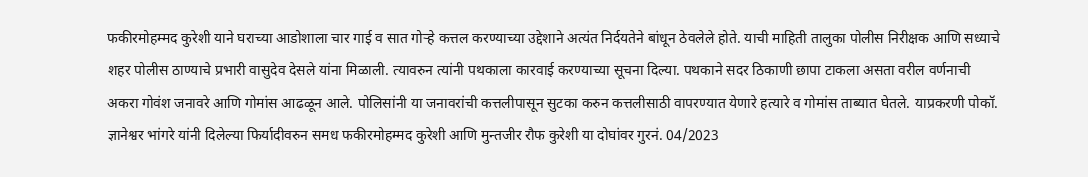फकीरमोहम्मद कुरेशी याने घराच्या आडोशाला चार गाई व सात गोर्‍हे कत्तल करण्याच्या उद्देशाने अत्यंत निर्दयतेने बांधून ठेवलेले होते. याची माहिती तालुका पोलीस निरीक्षक आणि सध्याचे शहर पोलीस ठाण्याचे प्रभारी वासुदेव देसले यांना मिळाली. त्यावरुन त्यांनी पथकाला कारवाई करण्याच्या सूचना दिल्या. पथकाने सदर ठिकाणी छापा टाकला असता वरील वर्णनाची अकरा गोवंश जनावरे आणि गोमांस आढळून आले. पोलिसांनी या जनावरांची कत्तलीपासून सुटका करुन कत्तलीसाठी वापरण्यात येणारे हत्यारे व गोमांस ताब्यात घेतले. याप्रकरणी पोकॉ. ज्ञानेश्वर भांगरे यांनी दिलेल्या फिर्यादीवरुन समध फकीरमोहम्मद कुरेशी आणि मुन्तजीर रौफ कुरेशी या दोघांवर गुरनं. 04/2023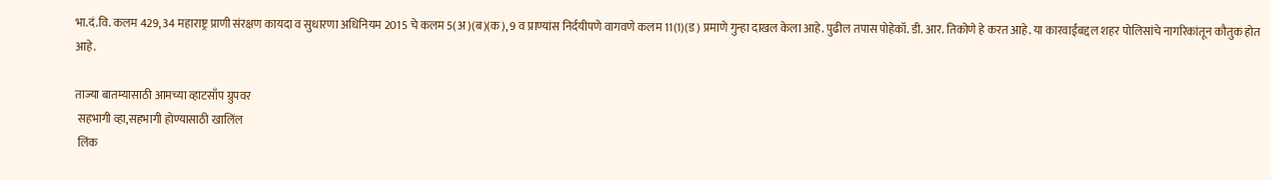भा.दं.वि. कलम 429, 34 महाराष्ट्र प्राणी संरक्षण कायदा व सुधारणा अधिनियम 2015 चे कलम 5(अ)(ब)(क), 9 व प्राण्यांस निर्दयीपणे वागवणे कलम 11(1)(ड) प्रमाणे गुन्हा दाखल केला आहे. पुढील तपास पोहेकॉ. डी. आर. तिकोणे हे करत आहे. या कारवाईबद्दल शहर पोलिसांचे नागरिकांतून कौतुक होत आहे.

ताज्या बातम्यासाठी आमच्या व्हाटसाँप ग्रुपवर
 सहभागी व्हा,सहभागी होण्यासाठी खालिंल
 लिंक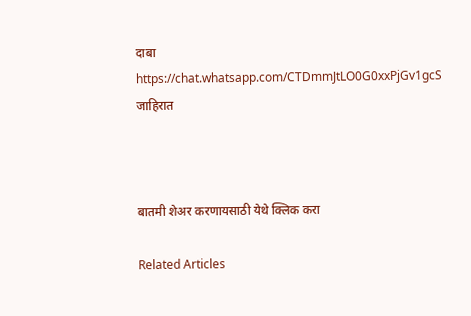दाबा
https://chat.whatsapp.com/CTDmmJtLO0G0xxPjGv1gcS
जाहिरात



बातमी शेअर करणायसाठी येथे क्लिक करा

Related Articles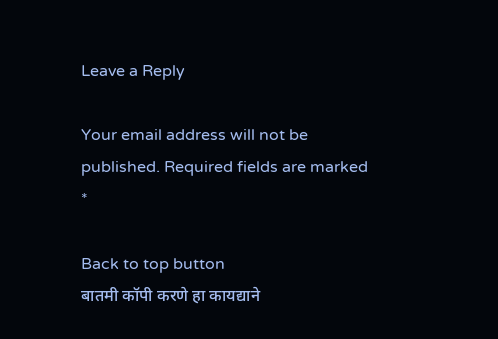Leave a Reply

Your email address will not be published. Required fields are marked *

Back to top button
बातमी कॉपी करणे हा कायद्याने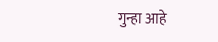गुन्हा आहे